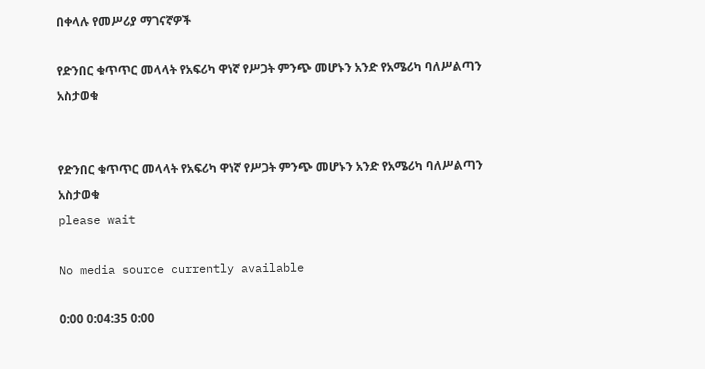በቀላሉ የመሥሪያ ማገናኛዎች

የድንበር ቁጥጥር መላላት የአፍሪካ ዋነኛ የሥጋት ምንጭ መሆኑን አንድ የአሜሪካ ባለሥልጣን አስታወቁ


የድንበር ቁጥጥር መላላት የአፍሪካ ዋነኛ የሥጋት ምንጭ መሆኑን አንድ የአሜሪካ ባለሥልጣን አስታወቁ
please wait

No media source currently available

0:00 0:04:35 0:00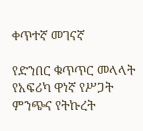ቀጥተኛ መገናኛ

የድንበር ቁጥጥር መላላት የአፍሪካ ዋነኛ የሥጋት ምንጭና የትኩረት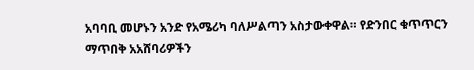አባባቢ መሆኑን አንድ የአሜሪካ ባለሥልጣን አስታውቀዋል። የድንበር ቁጥጥርን ማጥበቅ አአሸባሪዎችን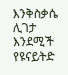እንቅስቃሴ ሊገታ እንደሚች የዩናይትድ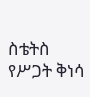ስቴትስ የሥጋት ቅነሳ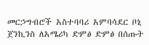መርኃግብሮች አስተባባሪ አምባሳደር ቦኒ ጀንኪንስ ለአሜሪካ ድምፅ ድምፅ በሰጡት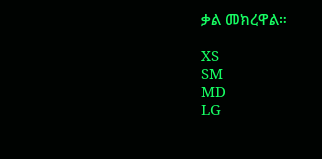ቃል መክረዋል።

XS
SM
MD
LG